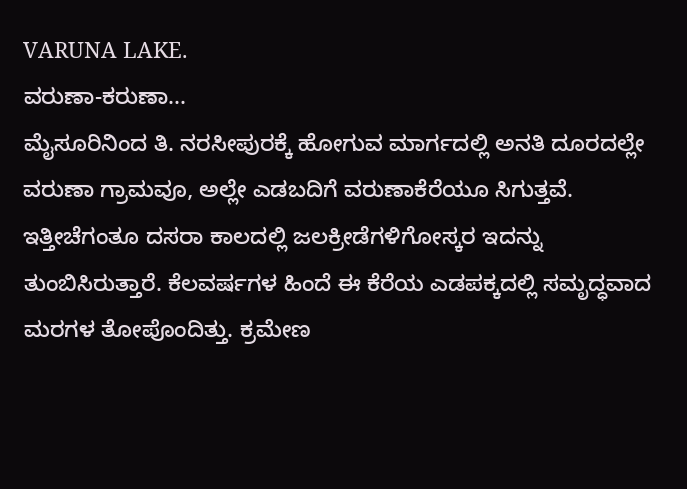VARUNA LAKE.
ವರುಣಾ-ಕರುಣಾ...
ಮೈಸೂರಿನಿಂದ ತಿ. ನರಸೀಪುರಕ್ಕೆ ಹೋಗುವ ಮಾರ್ಗದಲ್ಲಿ ಅನತಿ ದೂರದಲ್ಲೇ ವರುಣಾ ಗ್ರಾಮವೂ, ಅಲ್ಲೇ ಎಡಬದಿಗೆ ವರುಣಾಕೆರೆಯೂ ಸಿಗುತ್ತವೆ. ಇತ್ತೀಚೆಗಂತೂ ದಸರಾ ಕಾಲದಲ್ಲಿ ಜಲಕ್ರೀಡೆಗಳಿಗೋಸ್ಕರ ಇದನ್ನು ತುಂಬಿಸಿರುತ್ತಾರೆ. ಕೆಲವರ್ಷಗಳ ಹಿಂದೆ ಈ ಕೆರೆಯ ಎಡಪಕ್ಕದಲ್ಲಿ ಸಮೃದ್ಧವಾದ ಮರಗಳ ತೋಪೊಂದಿತ್ತು. ಕ್ರಮೇಣ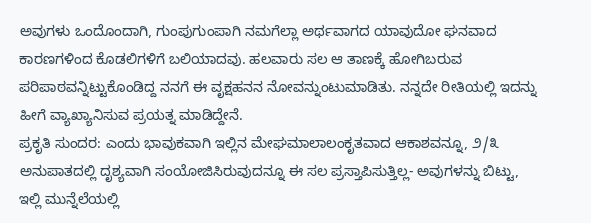ಅವುಗಳು ಒಂದೊಂದಾಗಿ, ಗುಂಪುಗುಂಪಾಗಿ ನಮಗೆಲ್ಲಾ ಅರ್ಥವಾಗದ ಯಾವುದೋ ಘನವಾದ ಕಾರಣಗಳಿಂದ ಕೊಡಲಿಗಳಿಗೆ ಬಲಿಯಾದವು. ಹಲವಾರು ಸಲ ಆ ತಾಣಕ್ಕೆ ಹೋಗಿಬರುವ ಪರಿಪಾಠವನ್ನಿಟ್ಟುಕೊಂಡಿದ್ದ ನನಗೆ ಈ ವೃಕ್ಷಹನನ ನೋವನ್ನುಂಟುಮಾಡಿತು. ನನ್ನದೇ ರೀತಿಯಲ್ಲಿ ಇದನ್ನು ಹೀಗೆ ವ್ಯಾಖ್ಯಾನಿಸುವ ಪ್ರಯತ್ನ ಮಾಡಿದ್ದೇನೆ.
ಪ್ರಕೃತಿ ಸುಂದರ: ಎಂದು ಭಾವುಕವಾಗಿ ಇಲ್ಲಿನ ಮೇಘಮಾಲಾಲಂಕೃತವಾದ ಆಕಾಶವನ್ನೂ, ೨/೩ ಅನುಪಾತದಲ್ಲಿ ದೃಶ್ಯವಾಗಿ ಸಂಯೋಜಿಸಿರುವುದನ್ನೂ ಈ ಸಲ ಪ್ರಸ್ತಾಪಿಸುತ್ತಿಲ್ಲ- ಅವುಗಳನ್ನು ಬಿಟ್ಟು, ಇಲ್ಲಿ ಮುನ್ನೆಲೆಯಲ್ಲಿ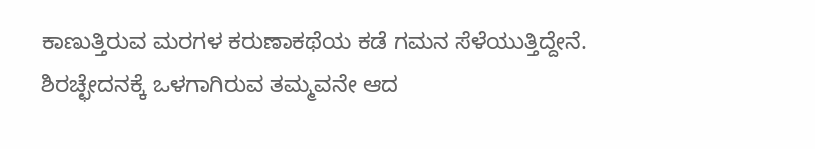ಕಾಣುತ್ತಿರುವ ಮರಗಳ ಕರುಣಾಕಥೆಯ ಕಡೆ ಗಮನ ಸೆಳೆಯುತ್ತಿದ್ದೇನೆ. ಶಿರಚ್ಛೇದನಕ್ಕೆ ಒಳಗಾಗಿರುವ ತಮ್ಮವನೇ ಆದ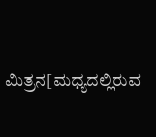ಮಿತ್ರನ[ಮಧ್ಯದಲ್ಲಿರುವ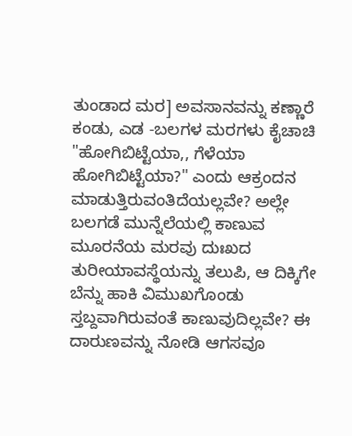ತುಂಡಾದ ಮರ] ಅವಸಾನವನ್ನು ಕಣ್ಣಾರೆ ಕಂಡು, ಎಡ -ಬಲಗಳ ಮರಗಳು ಕೈಚಾಚಿ "ಹೋಗಿಬಿಟ್ಟೆಯಾ,, ಗೆಳೆಯಾ ಹೋಗಿಬಿಟ್ಟೆಯಾ?" ಎಂದು ಆಕ್ರಂದನ ಮಾಡುತ್ತಿರುವಂತಿದೆಯಲ್ಲವೇ? ಅಲ್ಲೇ ಬಲಗಡೆ ಮುನ್ನೆಲೆಯಲ್ಲಿ ಕಾಣುವ ಮೂರನೆಯ ಮರವು ದುಃಖದ ತುರೀಯಾವಸ್ಥೆಯನ್ನು ತಲುಪಿ, ಆ ದಿಕ್ಕಿಗೇ ಬೆನ್ನು ಹಾಕಿ ವಿಮುಖಗೊಂಡು ಸ್ತಬ್ದವಾಗಿರುವಂತೆ ಕಾಣುವುದಿಲ್ಲವೇ? ಈ ದಾರುಣವನ್ನು ನೋಡಿ ಆಗಸವೂ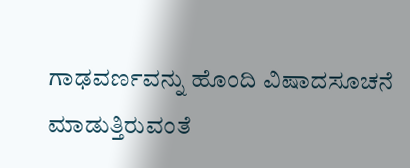ಗಾಢವರ್ಣವನ್ನು ಹೊಂದಿ ವಿಷಾದಸೂಚನೆ ಮಾಡುತ್ತಿರುವಂತೆ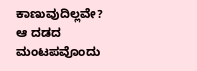ಕಾಣುವುದಿಲ್ಲವೇ? ಆ ದಡದ ಮಂಟಪವೊಂದು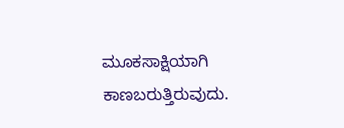ಮೂಕಸಾಕ್ಷಿಯಾಗಿ ಕಾಣಬರುತ್ತಿರುವುದು.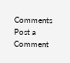Comments
Post a Comment